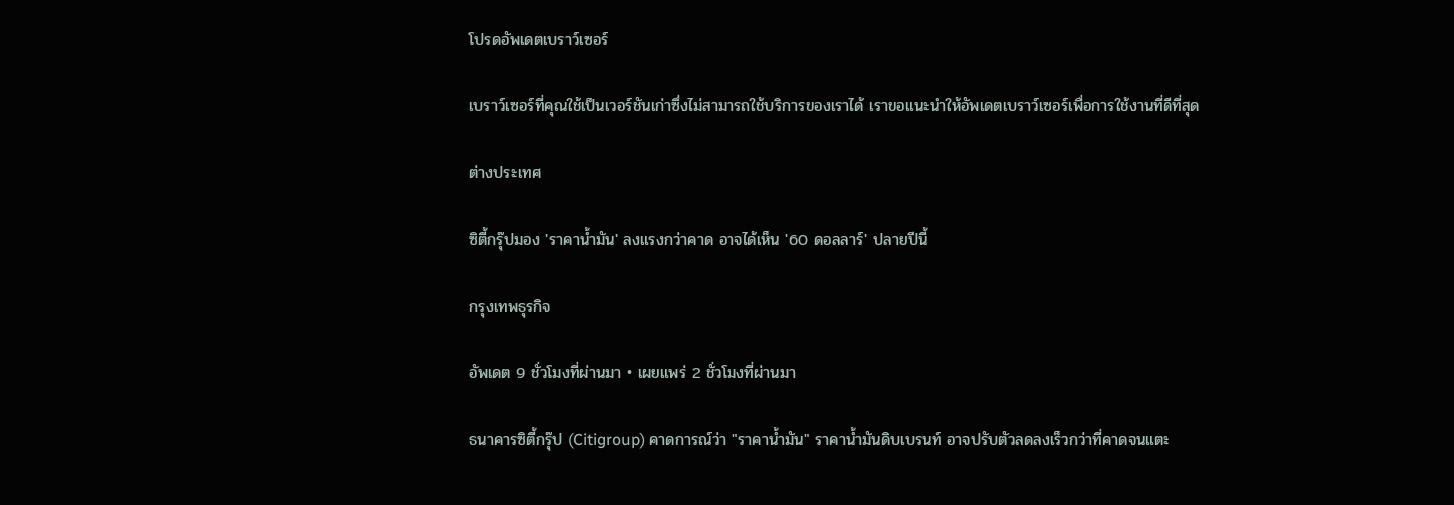โปรดอัพเดตเบราว์เซอร์

เบราว์เซอร์ที่คุณใช้เป็นเวอร์ชันเก่าซึ่งไม่สามารถใช้บริการของเราได้ เราขอแนะนำให้อัพเดตเบราว์เซอร์เพื่อการใช้งานที่ดีที่สุด

ต่างประเทศ

ซิตี้กรุ๊ปมอง 'ราคาน้ำมัน' ลงแรงกว่าคาด อาจได้เห็น '60 ดอลลาร์' ปลายปีนี้

กรุงเทพธุรกิจ

อัพเดต 9 ชั่วโมงที่ผ่านมา • เผยแพร่ 2 ชั่วโมงที่ผ่านมา

ธนาคารซิตี้กรุ๊ป (Citigroup) คาดการณ์ว่า "ราคาน้ำมัน" ราคาน้ำมันดิบเบรนท์ อาจปรับตัวลดลงเร็วกว่าที่คาดจนแตะ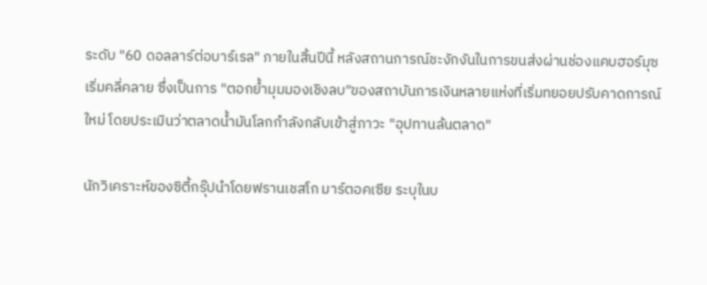ระดับ "60 ดอลลาร์ต่อบาร์เรล" ภายในสิ้นปีนี้ หลังสถานการณ์ชะงักงันในการขนส่งผ่านช่องแคบฮอร์มุซเริ่มคลี่คลาย ซึ่งเป็นการ "ตอกย้ำมุมมองเชิงลบ"ของสถาบันการเงินหลายแห่งที่เริ่มทยอยปรับคาดการณ์ใหม่ โดยประเมินว่าตลาดน้ำมันโลกกำลังกลับเข้าสู่ภาวะ "อุปทานล้นตลาด"

นักวิเคราะห์ของซิตี้กรุ๊ปนำโดยฟรานเชสโก มาร์ตอคเซีย ระบุในบ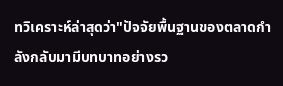ทวิเคราะห์ล่าสุดว่า"ปัจจัยพื้นฐานของตลาดกำลังกลับมามีบทบาทอย่างรว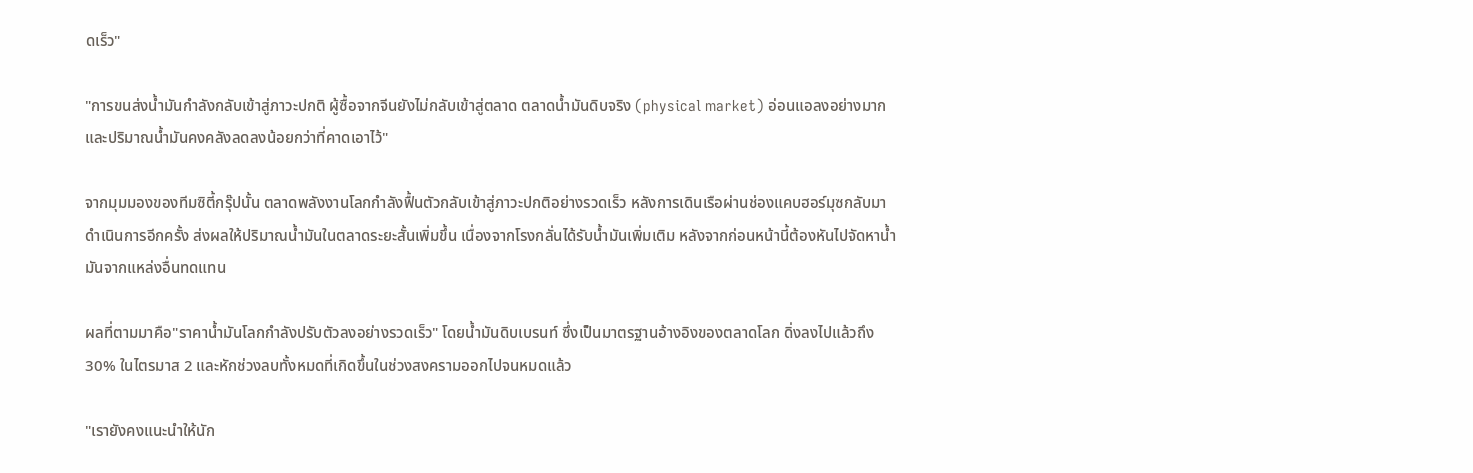ดเร็ว"

"การขนส่งน้ำมันกำลังกลับเข้าสู่ภาวะปกติ ผู้ซื้อจากจีนยังไม่กลับเข้าสู่ตลาด ตลาดน้ำมันดิบจริง (physical market) อ่อนแอลงอย่างมาก และปริมาณน้ำมันคงคลังลดลงน้อยกว่าที่คาดเอาไว้"

จากมุมมองของทีมซิตี้กรุ๊ปนั้น ตลาดพลังงานโลกกำลังฟื้นตัวกลับเข้าสู่ภาวะปกติอย่างรวดเร็ว หลังการเดินเรือผ่านช่องแคบฮอร์มุซกลับมาดำเนินการอีกครั้ง ส่งผลให้ปริมาณน้ำมันในตลาดระยะสั้นเพิ่มขึ้น เนื่องจากโรงกลั่นได้รับน้ำมันเพิ่มเติม หลังจากก่อนหน้านี้ต้องหันไปจัดหาน้ำมันจากแหล่งอื่นทดแทน

ผลที่ตามมาคือ"ราคาน้ำมันโลกกำลังปรับตัวลงอย่างรวดเร็ว" โดยน้ำมันดิบเบรนท์ ซึ่งเป็นมาตรฐานอ้างอิงของตลาดโลก ดิ่งลงไปแล้วถึง 30% ในไตรมาส 2 และหักช่วงลบทั้งหมดที่เกิดขึ้นในช่วงสงครามออกไปจนหมดแล้ว

"เรายังคงแนะนำให้นัก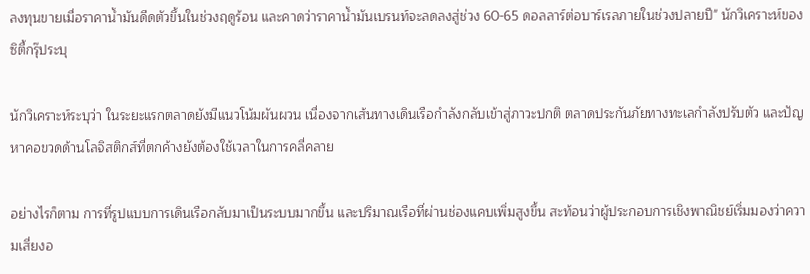ลงทุนขายเมื่อราคาน้ำมันดีดตัวขึ้นในช่วงฤดูร้อน และคาดว่าราคาน้ำมันเบรนท์จะลดลงสู่ช่วง 60-65 ดอลลาร์ต่อบาร์เรลภายในช่วงปลายปี" นักวิเคราะห์ของซิตี้กรุ๊ประบุ

นักวิเคราะห์ระบุว่า ในระยะแรกตลาดยังมีแนวโน้มผันผวน เนื่องจากเส้นทางเดินเรือกำลังกลับเข้าสู่ภาวะปกติ ตลาดประกันภัยทางทะเลกำลังปรับตัว และปัญหาคอขวดด้านโลจิสติกส์ที่ตกค้างยังต้องใช้เวลาในการคลี่คลาย

อย่างไรก็ตาม การที่รูปแบบการเดินเรือกลับมาเป็นระบบมากขึ้น และปริมาณเรือที่ผ่านช่องแคบเพิ่มสูงขึ้น สะท้อนว่าผู้ประกอบการเชิงพาณิชย์เริ่มมองว่าความเสี่ยงอ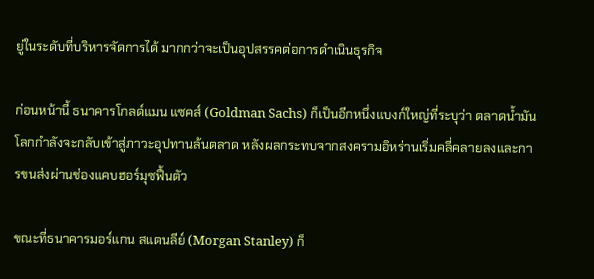ยู่ในระดับที่บริหารจัดการได้ มากกว่าจะเป็นอุปสรรคต่อการดำเนินธุรกิจ

ก่อนหน้านี้ ธนาคารโกลด์แมน แซคส์ (Goldman Sachs) ก็เป็นอีกหนึ่งแบงก์ใหญ่ที่ระบุว่า ตลาดน้ำมันโลกกำลังจะกลับเข้าสู่ภาวะอุปทานล้นตลาด หลังผลกระทบจากสงครามอิหร่านเริ่มคลี่คลายลงและการขนส่งผ่านช่องแคบฮอร์มุซฟื้นตัว

ขณะที่ธนาคารมอร์แกน สแตนลีย์ (Morgan Stanley) ก็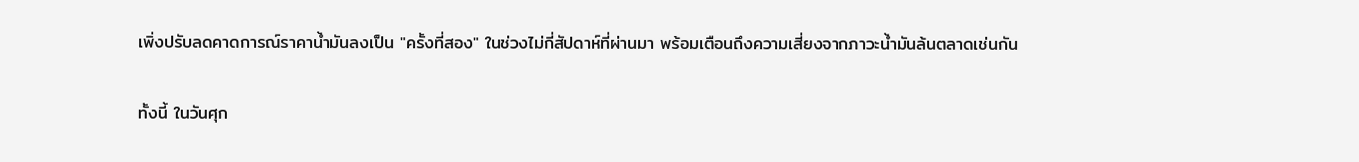เพิ่งปรับลดคาดการณ์ราคาน้ำมันลงเป็น "ครั้งที่สอง" ในช่วงไม่กี่สัปดาห์ที่ผ่านมา พร้อมเตือนถึงความเสี่ยงจากภาวะน้ำมันล้นตลาดเช่นกัน

ทั้งนี้ ในวันศุก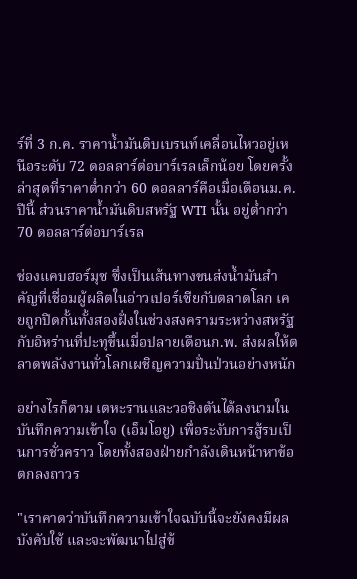ร์ที่ 3 ก.ค. ราคาน้ำมันดิบเบรนท์เคลื่อนไหวอยู่เหนือระดับ 72 ดอลลาร์ต่อบาร์เรลเล็กน้อย โดยครั้งล่าสุดที่ราคาต่ำกว่า 60 ดอลลาร์คือเมื่อเดือนม.ค. ปีนี้ ส่วนราคาน้ำมันดิบสหรัฐ WTI นั้น อยู่ต่ำกว่า 70 ดอลลาร์ต่อบาร์เรล

ช่องแคบฮอร์มุซ ซึ่งเป็นเส้นทางขนส่งน้ำมันสำคัญที่เชื่อมผู้ผลิตในอ่าวเปอร์เซียกับตลาดโลก เคยถูกปิดกั้นทั้งสองฝั่งในช่วงสงครามระหว่างสหรัฐกับอิหร่านที่ปะทุขึ้นเมื่อปลายเดือนก.พ. ส่งผลให้ตลาดพลังงานทั่วโลกเผชิญความปั่นป่วนอย่างหนัก

อย่างไรก็ตาม เตหะรานและวอชิงตันได้ลงนามในบันทึกความเข้าใจ (เอ็มโอยู) เพื่อระงับการสู้รบเป็นการชั่วคราว โดยทั้งสองฝ่ายกำลังเดินหน้าหาข้อตกลงถาวร

"เราคาดว่าบันทึกความเข้าใจฉบับนี้จะยังคงมีผลบังคับใช้ และจะพัฒนาไปสู่ข้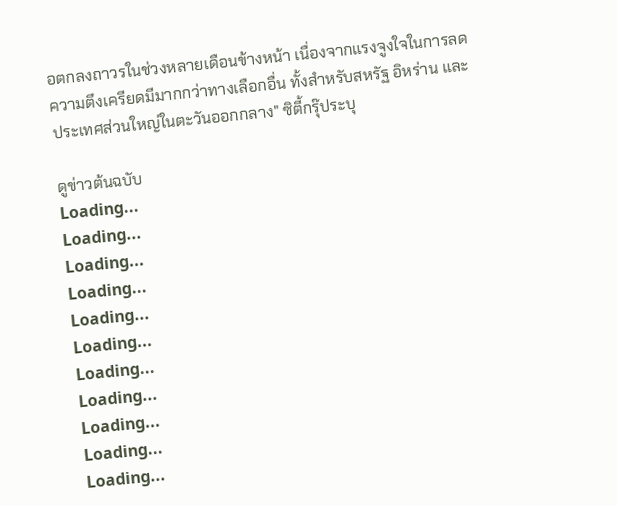อตกลงถาวรในช่วงหลายเดือนข้างหน้า เนื่องจากแรงจูงใจในการลดความตึงเครียดมีมากกว่าทางเลือกอื่น ทั้งสำหรับสหรัฐ อิหร่าน และประเทศส่วนใหญ่ในตะวันออกกลาง" ซิตี้กรุ๊ประบุ

ดูข่าวต้นฉบับ
Loading...
Loading...
Loading...
Loading...
Loading...
Loading...
Loading...
Loading...
Loading...
Loading...
Loading...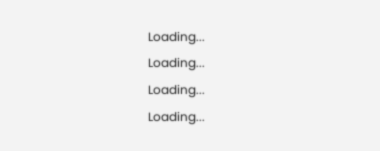Loading...
Loading...
Loading...
Loading...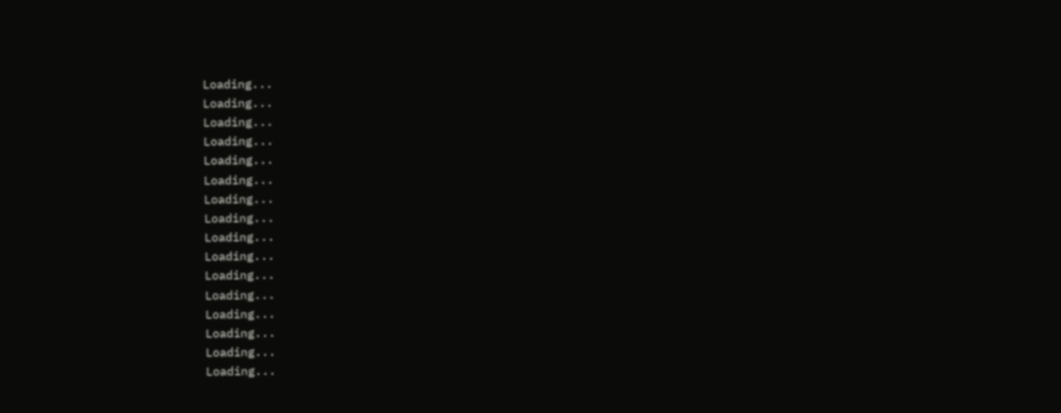Loading...
Loading...
Loading...
Loading...
Loading...
Loading...
Loading...
Loading...
Loading...
Loading...
Loading...
Loading...
Loading...
Loading...
Loading...
Loading...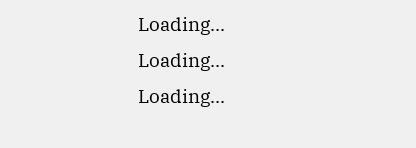Loading...
Loading...
Loading...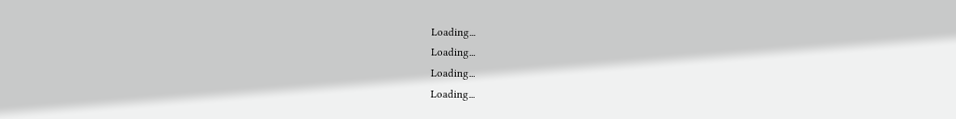Loading...
Loading...
Loading...
Loading...